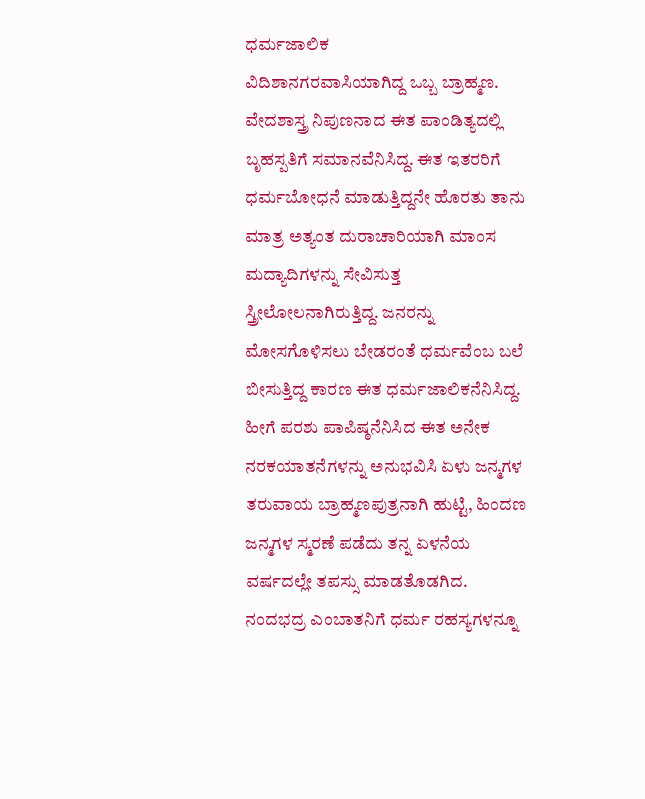ಧರ್ಮಜಾಲಿಕ
ವಿದಿಶಾನಗರವಾಸಿಯಾಗಿದ್ದ ಒಬ್ಬ ಬ್ರಾಹ್ಮಣ. ವೇದಶಾಸ್ತ್ರ ನಿಪುಣನಾದ ಈತ ಪಾಂಡಿತ್ಯದಲ್ಲಿ ಬೃಹಸ್ಪತಿಗೆ ಸಮಾನವೆನಿಸಿದ್ದ. ಈತ ಇತರರಿಗೆ ಧರ್ಮಬೋಧನೆ ಮಾಡುತ್ತಿದ್ದನೇ ಹೊರತು ತಾನು ಮಾತ್ರ ಅತ್ಯಂತ ದುರಾಚಾರಿಯಾಗಿ ಮಾಂಸ ಮದ್ಯಾದಿಗಳನ್ನು ಸೇವಿಸುತ್ತ ಸ್ತ್ರೀಲೋಲನಾಗಿರುತ್ತಿದ್ದ. ಜನರನ್ನು ಮೋಸಗೊಳಿಸಲು ಬೇಡರಂತೆ ಧರ್ಮವೆಂಬ ಬಲೆ ಬೀಸುತ್ತಿದ್ದ ಕಾರಣ ಈತ ಧರ್ಮಜಾಲಿಕನೆನಿಸಿದ್ದ. ಹೀಗೆ ಪರಶು ಪಾಪಿಷ್ಠನೆನಿಸಿದ ಈತ ಅನೇಕ ನರಕಯಾತನೆಗಳನ್ನು ಅನುಭವಿಸಿ ಏಳು ಜನ್ಮಗಳ ತರುವಾಯ ಬ್ರಾಹ್ಮಣಪುತ್ರನಾಗಿ ಹುಟ್ಟಿ, ಹಿಂದಣ ಜನ್ಮಗಳ ಸ್ಮರಣೆ ಪಡೆದು ತನ್ನ ಏಳನೆಯ ವರ್ಷದಲ್ಲೇ ತಪಸ್ಸು ಮಾಡತೊಡಗಿದ. ನಂದಭದ್ರ ಎಂಬಾತನಿಗೆ ಧರ್ಮ ರಹಸ್ಯಗಳನ್ನೂ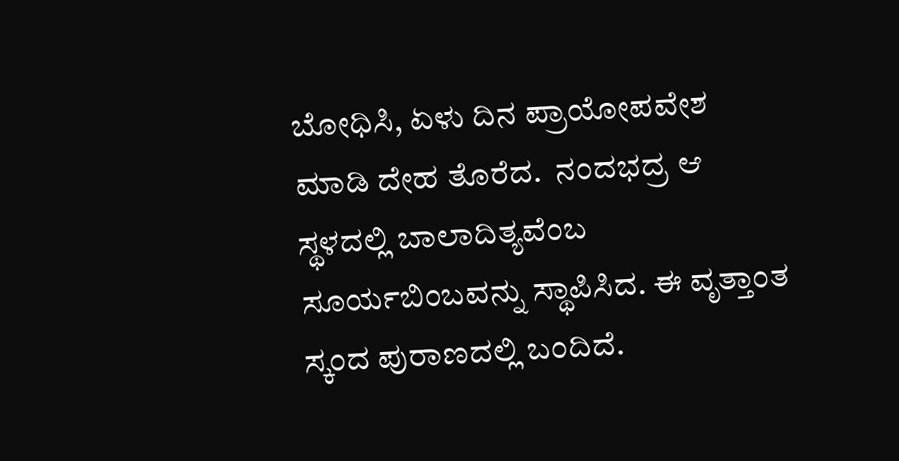ಬೋಧಿಸಿ, ಏಳು ದಿನ ಪ್ರಾಯೋಪವೇಶ ಮಾಡಿ ದೇಹ ತೊರೆದ.  ನಂದಭದ್ರ ಆ ಸ್ಥಳದಲ್ಲಿ ಬಾಲಾದಿತ್ಯವೆಂಬ ಸೂರ್ಯಬಿಂಬವನ್ನು ಸ್ಥಾಪಿಸಿದ. ಈ ವೃತ್ತಾಂತ ಸ್ಕಂದ ಪುರಾಣದಲ್ಲಿ ಬಂದಿದೆ.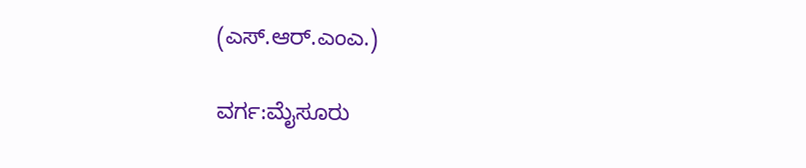(ಎಸ್.ಆರ್.ಎಂಎ.)

ವರ್ಗ:ಮೈಸೂರು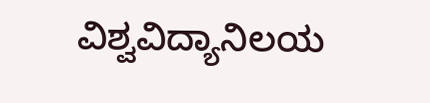ವಿಶ್ವವಿದ್ಯಾನಿಲಯ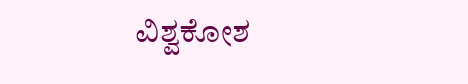ವಿಶ್ವಕೋಶ